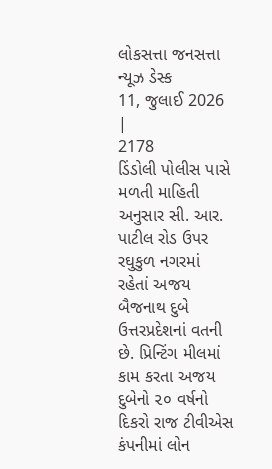લોકસત્તા જનસત્તા ન્યૂઝ ડેસ્ક
11, જુલાઈ 2026 |
2178
ડિંડોલી પોલીસ પાસે મળતી માહિતી અનુસાર સી. આર. પાટીલ રોડ ઉપર રઘુકુળ નગરમાં રહેતાં અજય બૈજનાથ દુબે ઉત્તરપ્રદેશનાં વતની છે. પ્રિન્ટિંગ મીલમાં કામ કરતા અજય દુબેનો ૨૦ વર્ષનો દિકરો રાજ ટીવીએસ કંપનીમાં લોન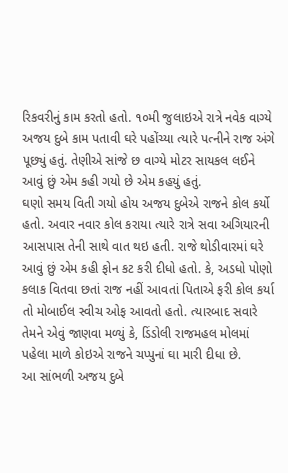રિકવરીનું કામ કરતો હતો. ૧૦મી જુલાઇએ રાત્રે નવેક વાગ્યે અજય દુબે કામ પતાવી ઘરે પહોંચ્યા ત્યારે પત્નીને રાજ અંગે પૂછ્યું હતું. તેણીએ સાંજે છ વાગ્યે મોટર સાયકલ લઈને આવું છું એમ કહી ગયો છે એમ કહયું હતું.
ઘણો સમય વિતી ગયો હોય અજય દુબેએ રાજને કોલ કર્યો હતો. અવાર નવાર કોલ કરાયા ત્યારે રાત્રે સવા અગિયારની આસપાસ તેની સાથે વાત થઇ હતી. રાજે થોડીવારમાં ઘરે આવું છું એમ કહી ફોન કટ કરી દીધો હતો. કે, અડધો પોણો કલાક વિતવા છતાં રાજ નહીં આવતાં પિતાએ ફરી કોલ કર્યા તો મોબાઈલ સ્વીચ ઓફ આવતો હતો. ત્યારબાદ સવારે તેમને એવું જાણવા મળ્યું કે, ડિંડોલી રાજમહલ મોલમાં પહેલા માળે કોઇએ રાજને ચપ્પુનાં ઘા મારી દીધા છે.
આ સાંભળી અજય દુબે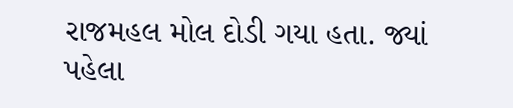રાજમહલ મોલ દોડી ગયા હતા. જ્યાં પહેલા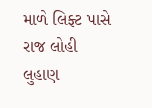માળે લિફ્ટ પાસે રાજ લોહી લુહાણ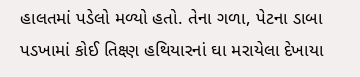હાલતમાં પડેલો મળ્યો હતો. તેના ગળા, પેટના ડાબા પડખામાં કોઈ તિક્ષ્ણ હથિયારનાં ઘા મરાયેલા દેખાયા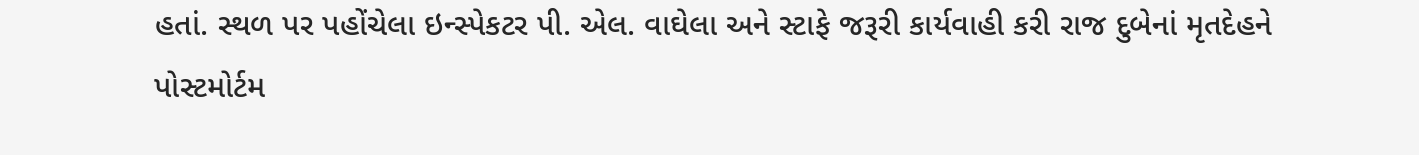હતાં. સ્થળ પર પહોંચેલા ઇન્સ્પેકટર પી. એલ. વાઘેલા અને સ્ટાફે જરૂરી કાર્યવાહી કરી રાજ દુબેનાં મૃતદેહને પોસ્ટમોર્ટમ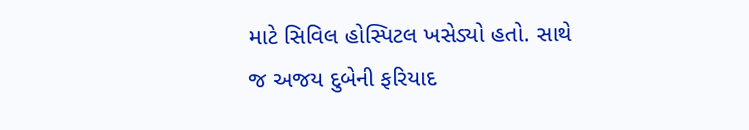માટે સિવિલ હોસ્પિટલ ખસેડ્યો હતો. સાથે જ અજય દુબેની ફરિયાદ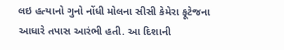લઇ હત્યાનો ગુનો નોંધી મોલના સીસી કેમેરા ફૂટેજના આધારે તપાસ આરંભી હતી. આ દિશાની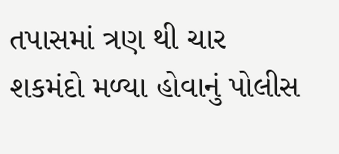તપાસમાં ત્રણ થી ચાર શકમંદો મળ્યા હોવાનું પોલીસ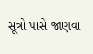સૂત્રો પાસે જાણવા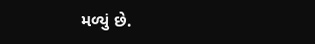મળ્યું છે.